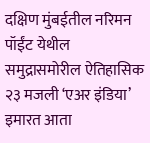दक्षिण मुंबईतील नरिमन पॉईंट येथील समुद्रासमोरील ऐतिहासिक २३ मजली ‘एअर इंडिया’ इमारत आता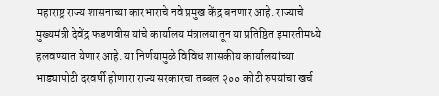महाराष्ट्र राज्य शासनाच्या कारभाराचे नवे प्रमुख केंद्र बनणार आहे. राज्याचे मुख्यमंत्री देवेंद्र फडणवीस यांचे कार्यालय मंत्रालयातून या प्रतिष्ठित इमारतीमध्ये हलवण्यात येणार आहे. या निर्णयामुळे विविध शासकीय कार्यालयांच्या भाड्यापोटी दरवर्षी होणारा राज्य सरकारचा तब्बल २०० कोटी रुपयांचा खर्च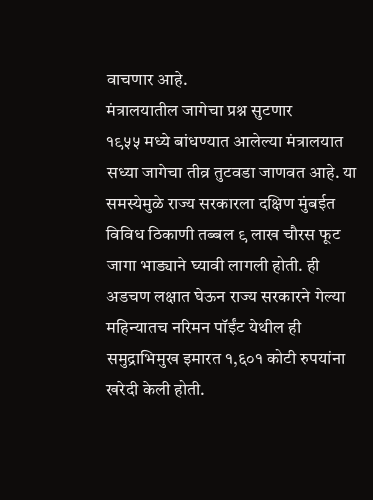वाचणार आहे.
मंत्रालयातील जागेचा प्रश्न सुटणार
१९५५ मध्ये बांधण्यात आलेल्या मंत्रालयात सध्या जागेचा तीव्र तुटवडा जाणवत आहे. या समस्येमुळे राज्य सरकारला दक्षिण मुंबईत विविध ठिकाणी तब्बल ९ लाख चौरस फूट जागा भाड्याने घ्यावी लागली होती. ही अडचण लक्षात घेऊन राज्य सरकारने गेल्या महिन्यातच नरिमन पॉईंट येथील ही समुद्राभिमुख इमारत १,६०१ कोटी रुपयांना खरेदी केली होती.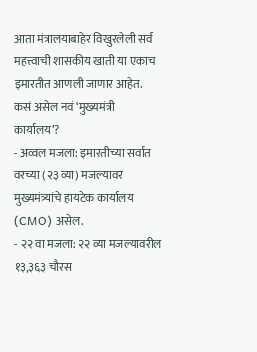आता मंत्रालयाबाहेर विखुरलेली सर्व महत्त्वाची शासकीय खाती या एकाच इमारतीत आणली जाणार आहेत.
कसं असेल नवं ‘मुख्यमंत्री कार्यालय’?
- अव्वल मजला: इमारतीच्या सर्वात वरच्या (२३ व्या) मजल्यावर मुख्यमंत्र्यांचे हायटेक कार्यालय (CMO) असेल.
- २२ वा मजला: २२ व्या मजल्यावरील १३,३६३ चौरस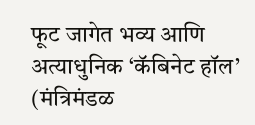फूट जागेत भव्य आणि अत्याधुनिक ‘कॅबिनेट हॉल’ (मंत्रिमंडळ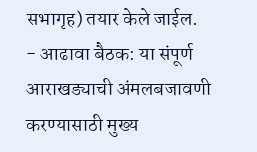सभागृह) तयार केले जाईल.
- आढावा बैठक: या संपूर्ण आराखड्याची अंमलबजावणी करण्यासाठी मुख्य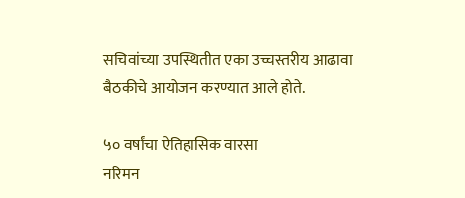सचिवांच्या उपस्थितीत एका उच्चस्तरीय आढावा बैठकीचे आयोजन करण्यात आले होते.

५० वर्षांचा ऐतिहासिक वारसा
नरिमन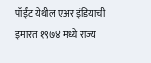पॉईंट येथील एअर इंडियाची इमारत १९७४ मध्ये राज्य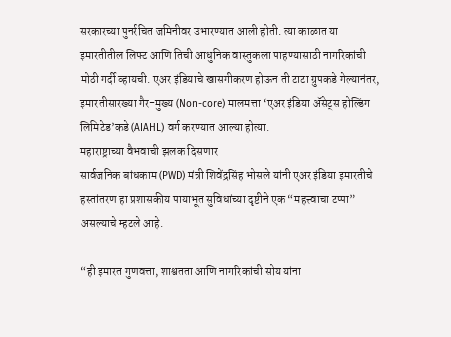सरकारच्या पुनर्रचित जमिनीवर उभारण्यात आली होती. त्या काळात या इमारतीतील लिफ्ट आणि तिची आधुनिक वास्तुकला पाहण्यासाठी नागरिकांची मोठी गर्दी व्हायची. एअर इंडियाचे खासगीकरण होऊन ती टाटा ग्रुपकडे गेल्यानंतर, इमारतीसारख्या गैर-मुख्य (Non-core) मालमत्ता ‘एअर इंडिया ॲसेट्स होल्डिंग लिमिटेड’कडे (AIAHL) वर्ग करण्यात आल्या होत्या.
महाराष्ट्राच्या वैभवाची झलक दिसणार
सार्वजनिक बांधकाम (PWD) मंत्री शिवेंद्रसिंह भोसले यांनी एअर इंडिया इमारतीचे हस्तांतरण हा प्रशासकीय पायाभूत सुविधांच्या दृष्टीने एक “महत्त्वाचा टप्पा” असल्याचे म्हटले आहे.

“ही इमारत गुणवत्ता, शाश्वतता आणि नागरिकांची सोय यांना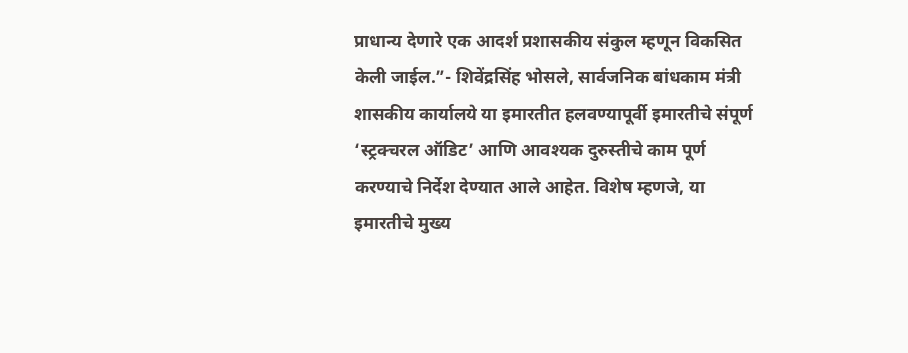प्राधान्य देणारे एक आदर्श प्रशासकीय संकुल म्हणून विकसित केली जाईल.”- शिवेंद्रसिंह भोसले, सार्वजनिक बांधकाम मंत्री
शासकीय कार्यालये या इमारतीत हलवण्यापूर्वी इमारतीचे संपूर्ण ‘स्ट्रक्चरल ऑडिट’ आणि आवश्यक दुरुस्तीचे काम पूर्ण करण्याचे निर्देश देण्यात आले आहेत. विशेष म्हणजे, या इमारतीचे मुख्य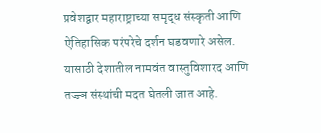प्रवेशद्वार महाराष्ट्राच्या समृद्ध संस्कृती आणि ऐतिहासिक परंपरेचे दर्शन घडवणारे असेल. यासाठी देशातील नामवंत वास्तुविशारद आणि तज्ज्ञ संस्थांची मदत घेतली जात आहे.